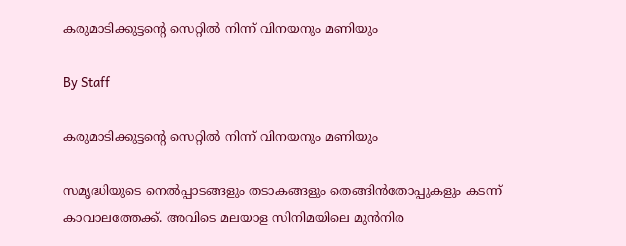കരുമാടിക്കുട്ടന്റെ സെറ്റില്‍ നിന്ന് വിനയനും മണിയും

By Staff

കരുമാടിക്കുട്ടന്റെ സെറ്റില്‍ നിന്ന് വിനയനും മണിയും

സമൃദ്ധിയുടെ നെല്‍പ്പാടങ്ങളും തടാകങ്ങളും തെങ്ങിന്‍തോപ്പുകളും കടന്ന് കാവാലത്തേക്ക്. അവിടെ മലയാള സിനിമയിലെ മുന്‍നിര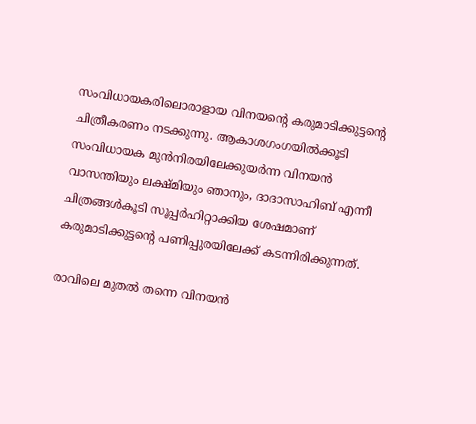സംവിധായകരിലൊരാളായ വിനയന്റെ കരുമാടിക്കുട്ടന്റെ ചിത്രീകരണം നടക്കുന്നു. ആകാശഗംഗയില്‍ക്കൂടി സംവിധായക മുന്‍നിരയിലേക്കുയര്‍ന്ന വിനയന്‍ വാസന്തിയും ലക്ഷ്മിയും ഞാനും, ദാദാസാഹിബ് എന്നീ ചിത്രങ്ങള്‍കൂടി സൂപ്പര്‍ഹിറ്റാക്കിയ ശേഷമാണ് കരുമാടിക്കുട്ടന്റെ പണിപ്പുരയിലേക്ക് കടന്നിരിക്കുന്നത്.

രാവിലെ മുതല്‍ തന്നെ വിനയന്‍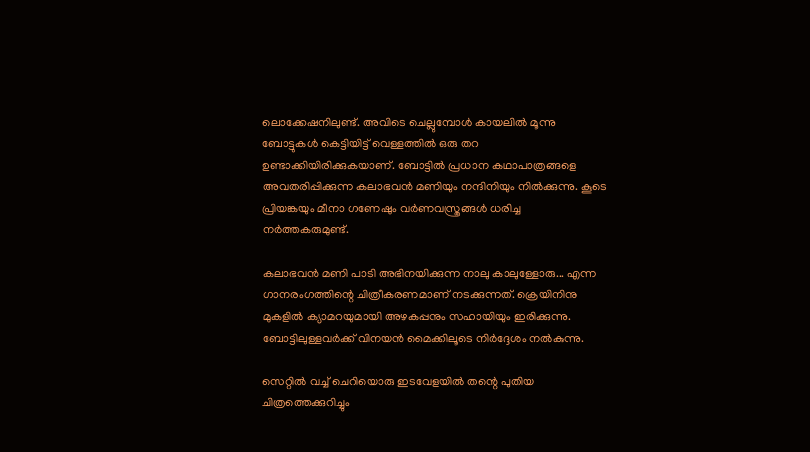ലൊക്കേഷനിലുണ്ട്. അവിടെ ചെല്ലുമ്പോള്‍ കായലില്‍ മൂന്നു ബോട്ടുകള്‍ കെട്ടിയിട്ട് വെള്ളത്തില്‍ ഒരു തറ ഉണ്ടാക്കിയിരിക്കുകയാണ്. ബോട്ടില്‍ പ്രധാന കഥാപാത്രങ്ങളെ അവതരിപ്പിക്കുന്ന കലാഭവന്‍ മണിയും നന്ദിനിയും നില്‍ക്കുന്നു. കൂടെ പ്രിയങ്കയും മീനാ ഗണേഷും വര്‍ണവസ്ത്രങ്ങള്‍ ധരിച്ച നര്‍ത്തകരുമുണ്ട്.

കലാഭവന്‍ മണി പാടി അഭിനയിക്കുന്ന നാലു കാലുള്ളോരു... എന്ന ഗാനരംഗത്തിന്റെ ചിത്രീകരണമാണ് നടക്കുന്നത്. ക്രെയിനിനു മുകളില്‍ ക്യാമറയുമായി അഴകപ്പനും സഹായിയും ഇരിക്കുന്നു. ബോട്ടിലുള്ളവര്‍ക്ക് വിനയന്‍ മൈക്കിലൂടെ നിര്‍ദ്ദേശം നല്‍കുന്നു.

സെറ്റില്‍ വച്ച് ചെറിയൊരു ഇടവേളയില്‍ തന്റെ പുതിയ ചിത്രത്തെക്കുറിച്ചും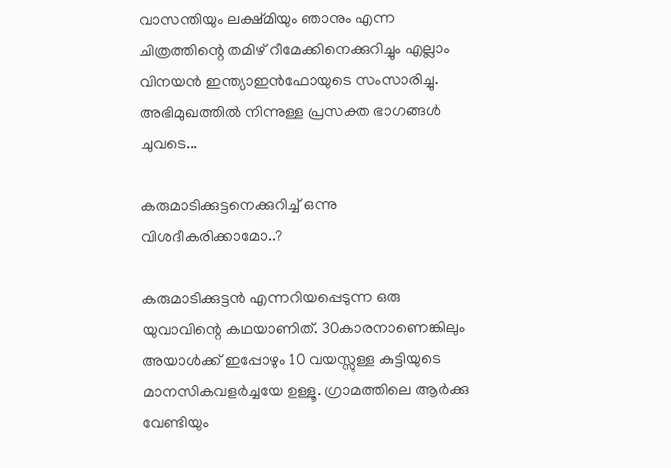വാസന്തിയും ലക്ഷ്മിയും ഞാനും എന്ന ചിത്രത്തിന്റെ തമിഴ് റീമേക്കിനെക്കുറിച്ചും എല്ലാം വിനയന്‍ ഇന്ത്യാഇന്‍ഫോയുടെ സംസാരിച്ചു. അഭിമുഖത്തില്‍ നിന്നുള്ള പ്രസക്ത ഭാഗങ്ങള്‍ ചുവടെ...

കരുമാടിക്കുട്ടനെക്കുറിച്ച് ഒന്നു വിശദീകരിക്കാമോ..?

കരുമാടിക്കുട്ടന്‍ എന്നറിയപ്പെടുന്ന ഒരു യുവാവിന്റെ കഥയാണിത്. 30കാരനാണെങ്കിലും അയാള്‍ക്ക് ഇപ്പോഴും 10 വയസ്സുള്ള കുട്ടിയുടെ മാനസികവളര്‍ച്ചയേ ഉള്ളൂ. ഗ്രാമത്തിലെ ആര്‍ക്കു വേണ്ടിയും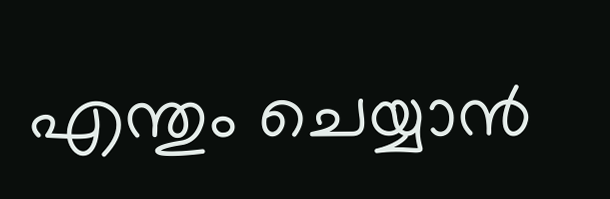എന്തും ചെയ്യാന്‍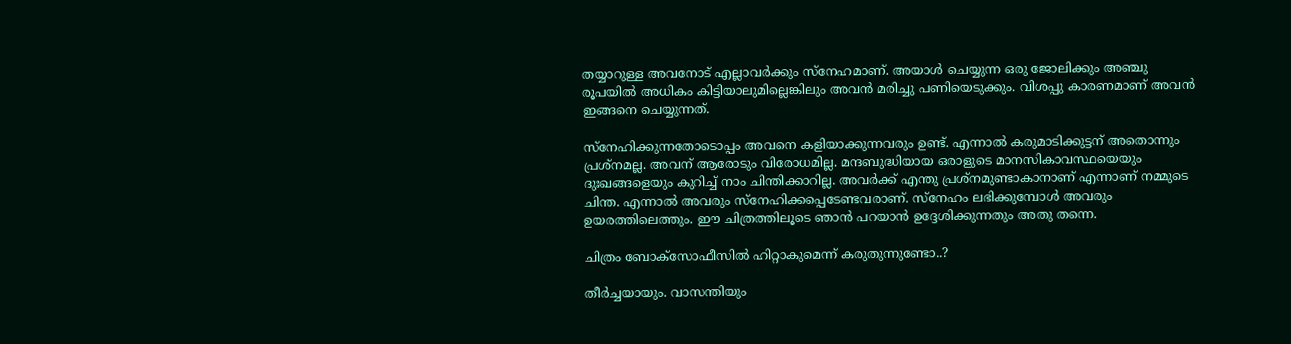തയ്യാറുള്ള അവനോട് എല്ലാവര്‍ക്കും സ്നേഹമാണ്. അയാള്‍ ചെയ്യുന്ന ഒരു ജോലിക്കും അഞ്ചു രൂപയില്‍ അധികം കിട്ടിയാലുമില്ലെങ്കിലും അവന്‍ മരിച്ചു പണിയെടുക്കും. വിശപ്പു കാരണമാണ് അവന്‍ ഇങ്ങനെ ചെയ്യുന്നത്.

സ്നേഹിക്കുന്നതോടൊപ്പം അവനെ കളിയാക്കുന്നവരും ഉണ്ട്. എന്നാല്‍ കരുമാടിക്കുട്ടന് അതൊന്നും പ്രശ്നമല്ല. അവന് ആരോടും വിരോധമില്ല. മന്ദബുദ്ധിയായ ഒരാളുടെ മാനസികാവസ്ഥയെയും ദുഃഖങ്ങളെയും കുറിച്ച് നാം ചിന്തിക്കാറില്ല. അവര്‍ക്ക് എന്തു പ്രശ്നമുണ്ടാകാനാണ് എന്നാണ് നമ്മുടെ ചിന്ത. എന്നാല്‍ അവരും സ്നേഹിക്കപ്പെടേണ്ടവരാണ്. സ്നേഹം ലഭിക്കുമ്പോള്‍ അവരും ഉയരത്തിലെത്തും. ഈ ചിത്രത്തിലൂടെ ഞാന്‍ പറയാന്‍ ഉദ്ദേശിക്കുന്നതും അതു തന്നെ.

ചിത്രം ബോക്സോഫീസില്‍ ഹിറ്റാകുമെന്ന് കരുതുന്നുണ്ടോ..?

തീര്‍ച്ചയായും. വാസന്തിയും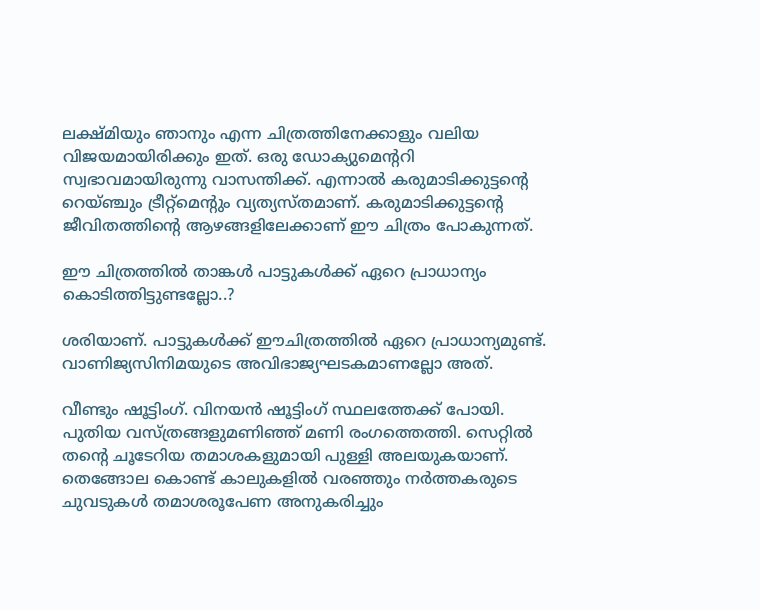ലക്ഷ്മിയും ഞാനും എന്ന ചിത്രത്തിനേക്കാളും വലിയ വിജയമായിരിക്കും ഇത്. ഒരു ഡോക്യുമെന്ററി സ്വഭാവമായിരുന്നു വാസന്തിക്ക്. എന്നാല്‍ കരുമാടിക്കുട്ടന്റെ റെയ്ഞ്ചും ട്രീറ്റ്മെന്റും വ്യത്യസ്തമാണ്. കരുമാടിക്കുട്ടന്റെ ജീവിതത്തിന്റെ ആഴങ്ങളിലേക്കാണ് ഈ ചിത്രം പോകുന്നത്.

ഈ ചിത്രത്തില്‍ താങ്കള്‍ പാട്ടുകള്‍ക്ക് ഏറെ പ്രാധാന്യം കൊടിത്തിട്ടുണ്ടല്ലോ..?

ശരിയാണ്. പാട്ടുകള്‍ക്ക് ഈചിത്രത്തില്‍ ഏറെ പ്രാധാന്യമുണ്ട്. വാണിജ്യസിനിമയുടെ അവിഭാജ്യഘടകമാണല്ലോ അത്.

വീണ്ടും ഷൂട്ടിംഗ്. വിനയന്‍ ഷൂട്ടിംഗ് സ്ഥലത്തേക്ക് പോയി. പുതിയ വസ്ത്രങ്ങളുമണിഞ്ഞ് മണി രംഗത്തെത്തി. സെറ്റില്‍ തന്റെ ചൂടേറിയ തമാശകളുമായി പുള്ളി അലയുകയാണ്. തെങ്ങോല കൊണ്ട് കാലുകളില്‍ വരഞ്ഞും നര്‍ത്തകരുടെ ചുവടുകള്‍ തമാശരൂപേണ അനുകരിച്ചും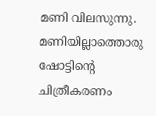മണി വിലസുന്നു. മണിയില്ലാത്തൊരു ഷോട്ടിന്റെ ചിത്രീകരണം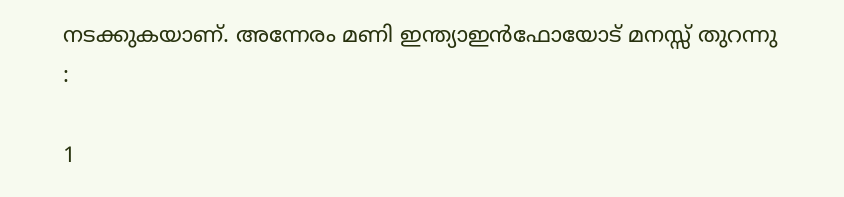നടക്കുകയാണ്. അന്നേരം മണി ഇന്ത്യാഇന്‍ഫോയോട് മനസ്സ് തുറന്നു :

1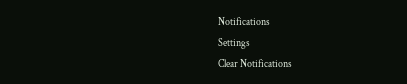Notifications
Settings
Clear Notifications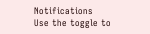Notifications
Use the toggle to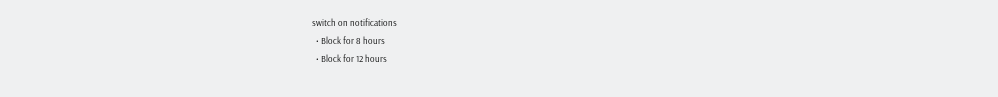switch on notifications
  • Block for 8 hours
  • Block for 12 hours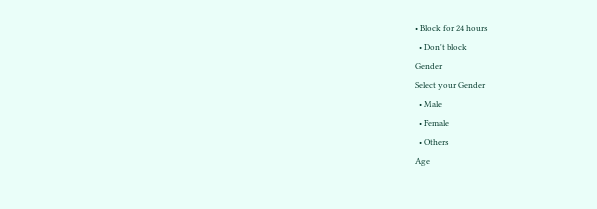• Block for 24 hours
  • Don't block
Gender
Select your Gender
  • Male
  • Female
  • Others
Age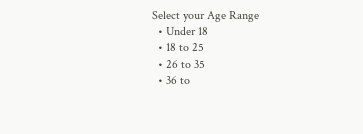Select your Age Range
  • Under 18
  • 18 to 25
  • 26 to 35
  • 36 to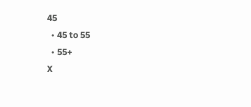45
  • 45 to 55
  • 55+
X